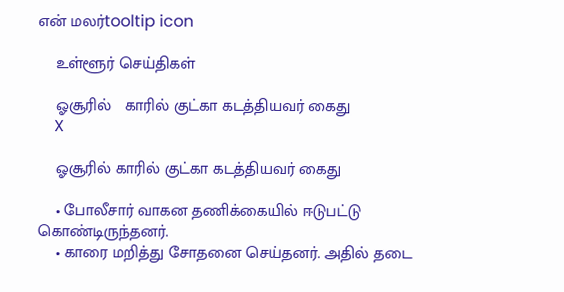என் மலர்tooltip icon

    உள்ளூர் செய்திகள்

    ஓசூரில்   காரில் குட்கா கடத்தியவர் கைது
    X

    ஓசூரில் காரில் குட்கா கடத்தியவர் கைது

    • போலீசார் வாகன தணிக்கையில் ஈடுபட்டு கொண்டிருந்தனர்.
    • காரை மறித்து சோதனை செய்தனர். அதில் தடை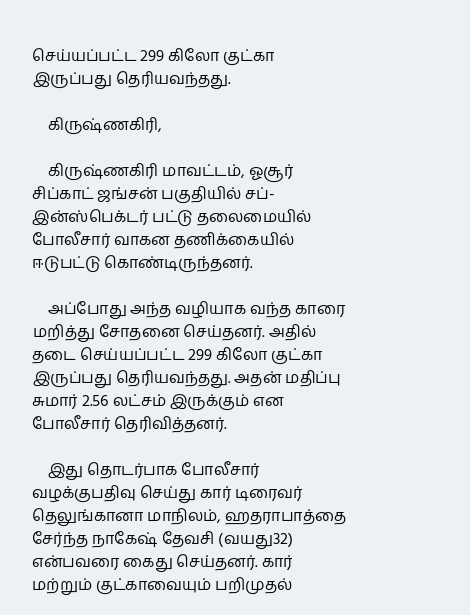செய்யப்பட்ட 299 கிலோ குட்கா இருப்பது தெரியவந்தது.

    கிருஷ்ணகிரி,

    கிருஷ்ணகிரி மாவட்டம், ஓசூர் சிப்காட் ஜங்சன் பகுதியில் சப்-இன்ஸ்பெக்டர் பட்டு தலைமையில் போலீசார் வாகன தணிக்கையில் ஈடுபட்டு கொண்டிருந்தனர்.

    அப்போது அந்த வழியாக வந்த காரை மறித்து சோதனை செய்தனர். அதில் தடை செய்யப்பட்ட 299 கிலோ குட்கா இருப்பது தெரியவந்தது. அதன் மதிப்பு சுமார் 2.56 லட்சம் இருக்கும் என போலீசார் தெரிவித்தனர்.

    இது தொடர்பாக போலீசார் வழக்குபதிவு செய்து கார் டிரைவர் தெலுங்கானா மாநிலம், ஹதராபாத்தை சேர்ந்த நாகேஷ் தேவசி (வயது32) என்பவரை கைது செய்தனர். கார் மற்றும் குட்காவையும் பறிமுதல்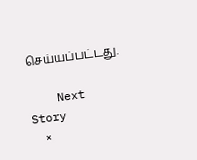செய்யப்பட்டது.

    Next Story
    ×